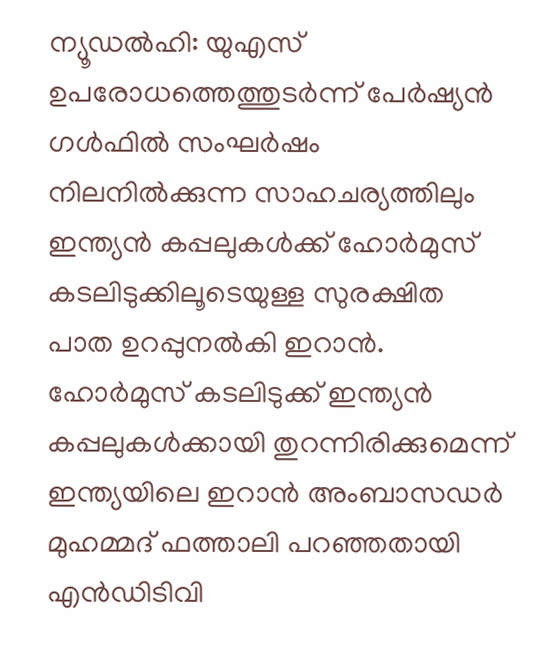ന്യൂഡൽഹി: യുഎസ് ഉപരോധത്തെത്തുടർന്ന് പേർഷ്യൻ ഗൾഫിൽ സംഘർഷം നിലനിൽക്കുന്ന സാഹചര്യത്തിലും ഇന്ത്യൻ കപ്പലുകൾക്ക് ഹോർമുസ് കടലിടുക്കിലൂടെയുള്ള സുരക്ഷിത പാത ഉറപ്പുനൽകി ഇറാൻ. ഹോർമുസ് കടലിടുക്ക് ഇന്ത്യൻ കപ്പലുകൾക്കായി തുറന്നിരിക്കുമെന്ന് ഇന്ത്യയിലെ ഇറാൻ അംബാസഡർ മുഹമ്മദ് ഫത്താലി പറഞ്ഞതായി എൻഡിടിവി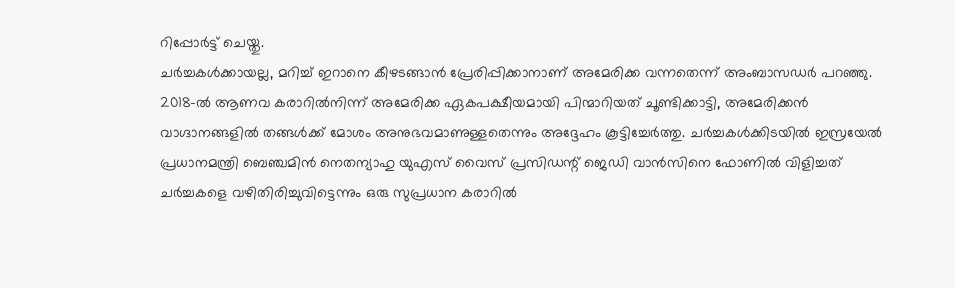റിപ്പോർട്ട് ചെയ്തു.
ചർച്ചകൾക്കായല്ല, മറിച്ച് ഇറാനെ കീഴടങ്ങാൻ പ്രേരിപ്പിക്കാനാണ് അമേരിക്ക വന്നതെന്ന് അംബാസഡർ പറഞ്ഞു. 2018-ൽ ആണവ കരാറിൽനിന്ന് അമേരിക്ക ഏകപക്ഷീയമായി പിന്മാറിയത് ചൂണ്ടിക്കാട്ടി, അമേരിക്കൻ വാഗ്ദാനങ്ങളിൽ തങ്ങൾക്ക് മോശം അനുഭവമാണുള്ളതെന്നും അദ്ദേഹം കൂട്ടിച്ചേർത്തു. ചർച്ചകൾക്കിടയിൽ ഇസ്രയേൽ പ്രധാനമന്ത്രി ബെഞ്ചമിൻ നെതന്യാഹു യുഎസ് വൈസ് പ്രസിഡന്റ് ജെഡി വാൻസിനെ ഫോണിൽ വിളിച്ചത് ചർച്ചകളെ വഴിതിരിച്ചുവിട്ടെന്നും ഒരു സുപ്രധാന കരാറിൽ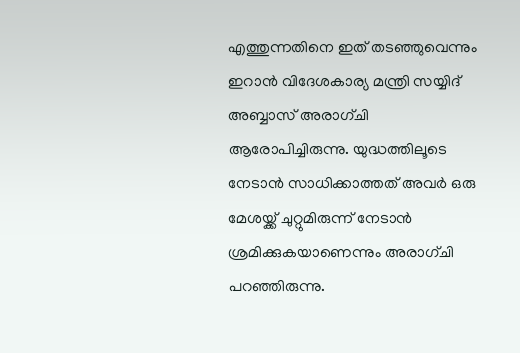എത്തുന്നതിനെ ഇത് തടഞ്ഞുവെന്നും ഇറാൻ വിദേശകാര്യ മന്ത്രി സയ്യിദ് അബ്ബാസ് അരാഗ്ചി ആരോപിച്ചിരുന്നു. യുദ്ധത്തിലൂടെ നേടാൻ സാധിക്കാത്തത് അവർ ഒരു മേശയ്ക്ക് ചുറ്റുമിരുന്ന് നേടാൻ ശ്രമിക്കുകയാണെന്നും അരാഗ്ചി പറഞ്ഞിരുന്നു.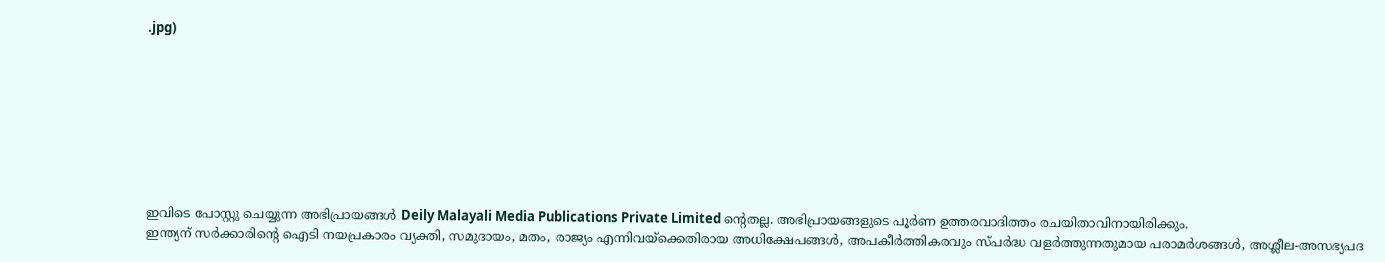.jpg)








ഇവിടെ പോസ്റ്റു ചെയ്യുന്ന അഭിപ്രായങ്ങൾ Deily Malayali Media Publications Private Limited ന്റെതല്ല. അഭിപ്രായങ്ങളുടെ പൂർണ ഉത്തരവാദിത്തം രചയിതാവിനായിരിക്കും.
ഇന്ത്യന് സർക്കാരിന്റെ ഐടി നയപ്രകാരം വ്യക്തി, സമുദായം, മതം, രാജ്യം എന്നിവയ്ക്കെതിരായ അധിക്ഷേപങ്ങൾ, അപകീർത്തികരവും സ്പർദ്ധ വളർത്തുന്നതുമായ പരാമർശങ്ങൾ, അശ്ലീല-അസഭ്യപദ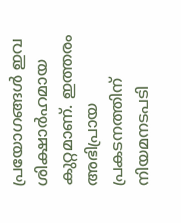പ്രയോഗങ്ങൾ ഇവ ശിക്ഷാർഹമായ കുറ്റമാണ്. ഇത്തരം അഭിപ്രായ പ്രകടനത്തിന് നിയമനടപടി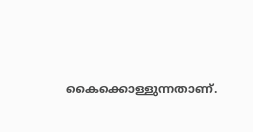കൈക്കൊള്ളുന്നതാണ്.